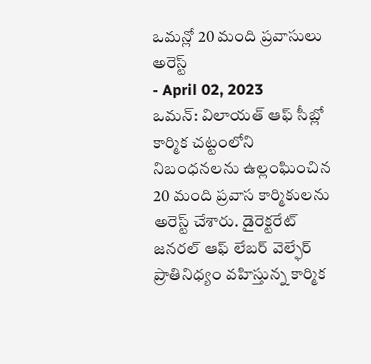ఒమన్లో 20 మంది ప్రవాసులు అరెస్ట్
- April 02, 2023
ఒమన్: విలాయత్ ఆఫ్ సీబ్లో కార్మిక చట్టంలోని నిబంధనలను ఉల్లంఘించిన 20 మంది ప్రవాస కార్మికులను అరెస్ట్ చేశారు. డైరెక్టరేట్ జనరల్ ఆఫ్ లేబర్ వెల్ఫేర్ ప్రాతినిధ్యం వహిస్తున్న కార్మిక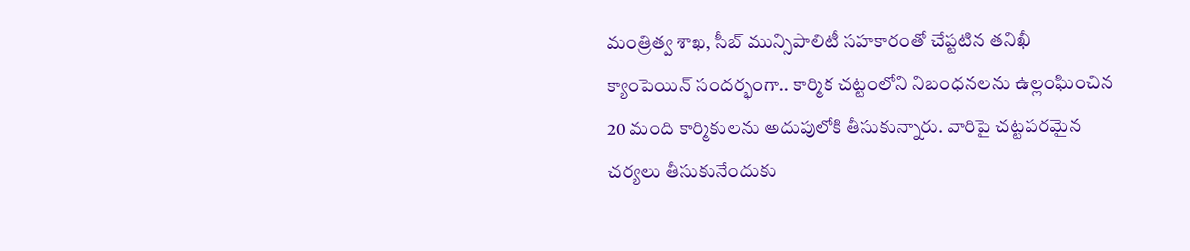మంత్రిత్వ శాఖ, సీబ్ మున్సిపాలిటీ సహకారంతో చేప్టటిన తనిఖీ క్యాంపెయిన్ సందర్భంగా.. కార్మిక చట్టంలోని నిబంధనలను ఉల్లంఘించిన 20 మంది కార్మికులను అదుపులోకి తీసుకున్నారు. వారిపై చట్టపరమైన చర్యలు తీసుకునేందుకు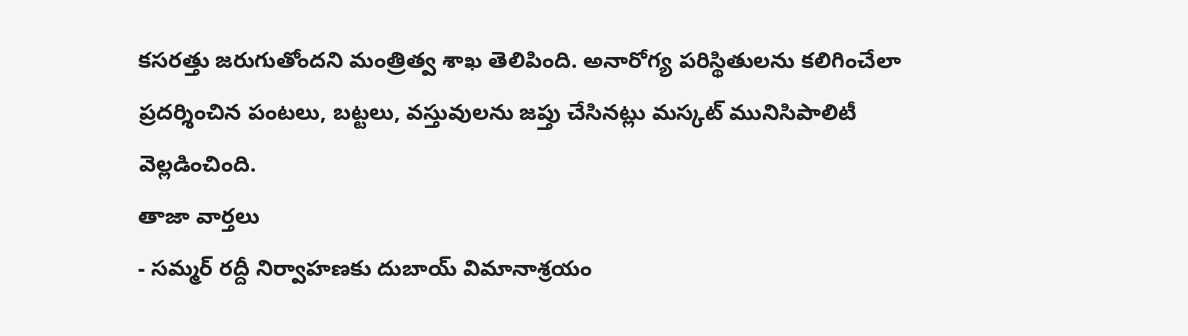కసరత్తు జరుగుతోందని మంత్రిత్వ శాఖ తెలిపింది. అనారోగ్య పరిస్థితులను కలిగించేలా ప్రదర్శించిన పంటలు, బట్టలు, వస్తువులను జప్తు చేసినట్లు మస్కట్ మునిసిపాలిటీ వెల్లడించింది.
తాజా వార్తలు
- సమ్మర్ రద్దీ నిర్వాహణకు దుబాయ్ విమానాశ్రయం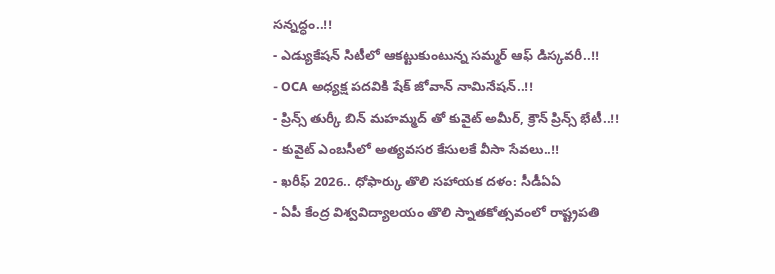సన్నద్ధం..!!
- ఎడ్యుకేషన్ సిటీలో ఆకట్టుకుంటున్న సమ్మర్ ఆఫ్ డిస్కవరీ..!!
- OCA అధ్యక్ష పదవికి షేక్ జోవాన్ నామినేషన్..!!
- ప్రిన్స్ తుర్కీ బిన్ మహమ్మద్ తో కువైట్ అమీర్, క్రౌన్ ప్రిన్స్ భేటీ..!!
- కువైట్ ఎంబసీలో అత్యవసర కేసులకే వీసా సేవలు..!!
- ఖరీఫ్ 2026.. ధోఫార్కు తొలి సహాయక దళం: సీడీఏఏ
- ఏపీ కేంద్ర విశ్వవిద్యాలయం తొలి స్నాతకోత్సవంలో రాష్ట్రపతి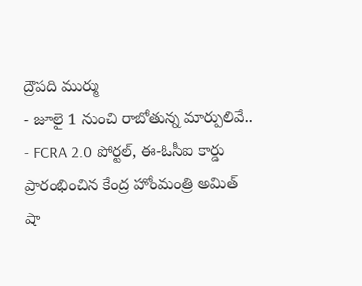ద్రౌపది ముర్ము
- జూలై 1 నుంచి రాబోతున్న మార్పులివే..
- FCRA 2.0 పోర్టల్, ఈ-ఓసీఐ కార్డు ప్రారంభించిన కేంద్ర హోంమంత్రి అమిత్ షా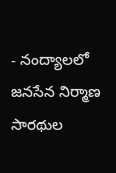- నంద్యాలలో జనసేన నిర్మాణ సారథుల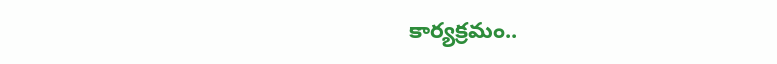కార్యక్రమం..